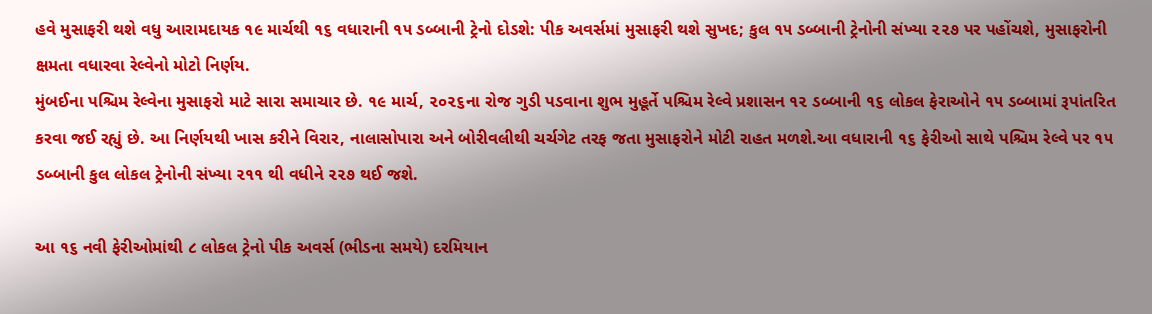હવે મુસાફરી થશે વધુ આરામદાયક ૧૯ માર્ચથી ૧૬ વધારાની ૧૫ ડબ્બાની ટ્રેનો દોડશે: પીક અવર્સમાં મુસાફરી થશે સુખદ; કુલ ૧૫ ડબ્બાની ટ્રેનોની સંખ્યા ૨૨૭ પર પહોંચશે, મુસાફરોની ક્ષમતા વધારવા રેલ્વેનો મોટો નિર્ણય.
મુંબઈના પશ્ચિમ રેલ્વેના મુસાફરો માટે સારા સમાચાર છે. ૧૯ માર્ચ, ૨૦૨૬ના રોજ ગુડી પડવાના શુભ મુહૂર્તે પશ્ચિમ રેલ્વે પ્રશાસન ૧૨ ડબ્બાની ૧૬ લોકલ ફેરાઓને ૧૫ ડબ્બામાં રૂપાંતરિત કરવા જઈ રહ્યું છે. આ નિર્ણયથી ખાસ કરીને વિરાર, નાલાસોપારા અને બોરીવલીથી ચર્ચગેટ તરફ જતા મુસાફરોને મોટી રાહત મળશે.આ વધારાની ૧૬ ફેરીઓ સાથે પશ્ચિમ રેલ્વે પર ૧૫ ડબ્બાની કુલ લોકલ ટ્રેનોની સંખ્યા ૨૧૧ થી વધીને ૨૨૭ થઈ જશે.

આ ૧૬ નવી ફેરીઓમાંથી ૮ લોકલ ટ્રેનો પીક અવર્સ (ભીડના સમયે) દરમિયાન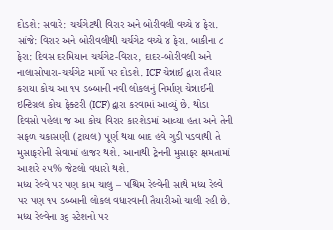દોડશે: સવારે: ચર્ચગેટથી વિરાર અને બોરીવલી વચ્ચે ૪ ફેરા. સાંજે: વિરાર અને બોરીવલીથી ચર્ચગેટ વચ્ચે ૪ ફેરા. બાકીના ૮ ફેરા: દિવસ દરમિયાન ચર્ચગેટ-વિરાર, દાદર-બોરીવલી અને નાલાસોપારા-ચર્ચગેટ માર્ગો પર દોડશે. ICF ચેન્નાઈ દ્વારા તૈયાર કરાયા કોચ આ ૧૫ ડબ્બાની નવી લોકલનું નિર્માણ ચેન્નાઈની ઇન્ટિગ્રલ કોચ ફેક્ટરી (ICF) દ્વારા કરવામાં આવ્યું છે. થોડા દિવસો પહેલા જ આ કોચ વિરાર કારશેડમાં આવ્યા હતા અને તેની સફળ ચકાસણી (ટ્રાયલ) પૂર્ણ થયા બાદ હવે ગુડી પડવાથી તે મુસાફરોની સેવામાં હાજર થશે. આનાથી ટ્રેનની મુસાફર ક્ષમતામાં આશરે ૨૫% જેટલો વધારો થશે.
મધ્ય રેલ્વે પર પણ કામ ચાલુ – પશ્ચિમ રેલ્વેની સાથે મધ્ય રેલ્વે પર પણ ૧૫ ડબ્બાની લોકલ વધારવાની તૈયારીઓ ચાલી રહી છે. મધ્ય રેલ્વેના ૩૬ સ્ટેશનો પર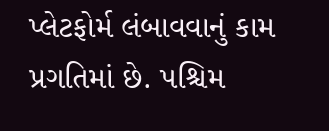પ્લેટફોર્મ લંબાવવાનું કામ પ્રગતિમાં છે. પશ્ચિમ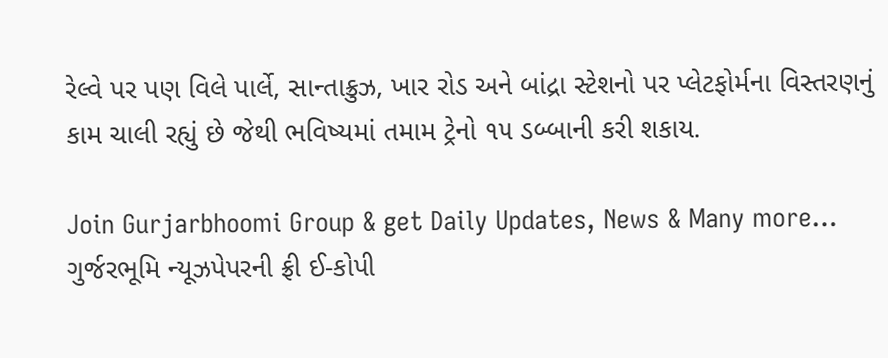રેલ્વે પર પણ વિલે પાર્લે, સાન્તાક્રુઝ, ખાર રોડ અને બાંદ્રા સ્ટેશનો પર પ્લેટફોર્મના વિસ્તરણનું કામ ચાલી રહ્યું છે જેથી ભવિષ્યમાં તમામ ટ્રેનો ૧૫ ડબ્બાની કરી શકાય.

Join Gurjarbhoomi Group & get Daily Updates, News & Many more…
ગુર્જરભૂમિ ન્યૂઝપેપરની ફ્રી ઈ-કોપી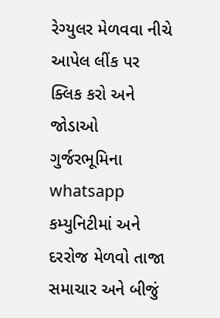રેગ્યુલર મેળવવા નીચે આપેલ લીંક પર ક્લિક કરો અને જોડાઓ ગુર્જરભૂમિના whatsapp કમ્યુનિટીમાં અને દરરોજ મેળવો તાજા સમાચાર અને બીજું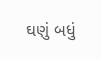ઘણું બધું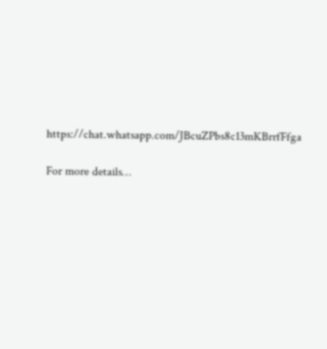https://chat.whatsapp.com/JBcuZPbs8c13mKBrrfFfga

For more details…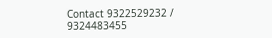Contact 9322529232 / 9324483455